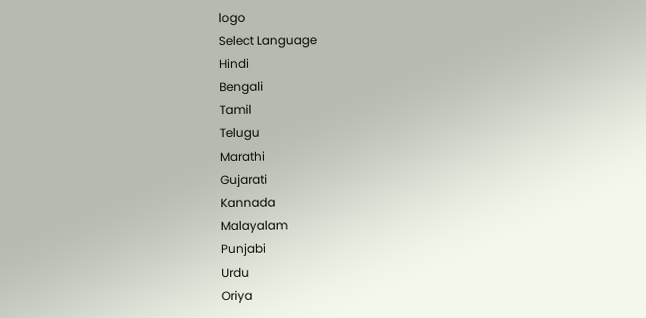logo
Select Language
Hindi
Bengali
Tamil
Telugu
Marathi
Gujarati
Kannada
Malayalam
Punjabi
Urdu
Oriya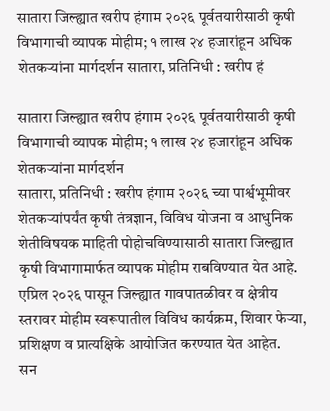सातारा जिल्ह्यात खरीप हंगाम २०२६ पूर्वतयारीसाठी कृषी विभागाची व्यापक मोहीम; १ लाख २४ हजारांहून अधिक शेतकऱ्यांना मार्गदर्शन सातारा, प्रतिनिधी : खरीप हं

सातारा जिल्ह्यात खरीप हंगाम २०२६ पूर्वतयारीसाठी कृषी विभागाची व्यापक मोहीम; १ लाख २४ हजारांहून अधिक शेतकऱ्यांना मार्गदर्शन
सातारा, प्रतिनिधी : खरीप हंगाम २०२६ च्या पार्श्वभूमीवर शेतकऱ्यांपर्यंत कृषी तंत्रज्ञान, विविध योजना व आधुनिक शेतीविषयक माहिती पोहोचविण्यासाठी सातारा जिल्ह्यात कृषी विभागामार्फत व्यापक मोहीम राबविण्यात येत आहे. एप्रिल २०२६ पासून जिल्ह्यात गावपातळीवर व क्षेत्रीय स्तरावर मोहीम स्वरूपातील विविध कार्यक्रम, शिवार फेऱ्या, प्रशिक्षण व प्रात्यक्षिके आयोजित करण्यात येत आहेत.
सन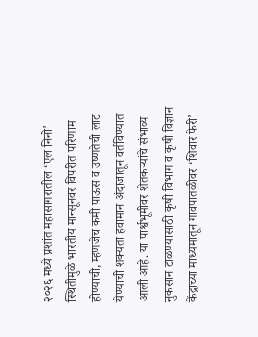२०२६ मध्ये प्रशांत महासागरातील ‘एल निनो’ स्थितीमुळे भारतीय मान्सूनवर विपरीत परिणाम होण्याची, म्हणजेच कमी पाऊस व उष्णतेची लाट येण्याची शक्यता हवामान अंदाजातून वर्तविण्यात आली आहे. या पार्श्वभूमीवर शेतकऱ्यांचे संभाव्य नुकसान टाळण्यासाठी कृषी विभाग व कृषी विज्ञान केंद्राच्या माध्यमातून गावपातळीवर ‘शिवार फेरी’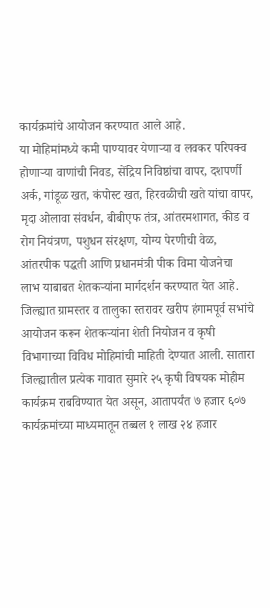कार्यक्रमांचे आयोजन करण्यात आले आहे.
या मोहिमांमध्ये कमी पाण्यावर येणाऱ्या व लवकर परिपक्व होणाऱ्या वाणांची निवड, सेंद्रिय निविष्ठांचा वापर, दशपर्णी अर्क, गांडूळ खत, कंपोस्ट खत, हिरवळीची खते यांचा वापर, मृदा ओलावा संवर्धन, बीबीएफ तंत्र, आंतरमशागत, कीड व रोग नियंत्रण, पशुधन संरक्षण, योग्य पेरणीची वेळ, आंतरपीक पद्धती आणि प्रधानमंत्री पीक विमा योजनेचा लाभ याबाबत शेतकऱ्यांना मार्गदर्शन करण्यात येत आहे.
जिल्ह्यात ग्रामस्तर व तालुका स्तरावर खरीप हंगामपूर्व सभांचे आयोजन करून शेतकऱ्यांना शेती नियोजन व कृषी विभागाच्या विविध मोहिमांची माहिती देण्यात आली. सातारा जिल्ह्यातील प्रत्येक गावात सुमारे २५ कृषी विषयक मोहीम कार्यक्रम राबविण्यात येत असून, आतापर्यंत ७ हजार ६०७ कार्यक्रमांच्या माध्यमातून तब्बल १ लाख २४ हजार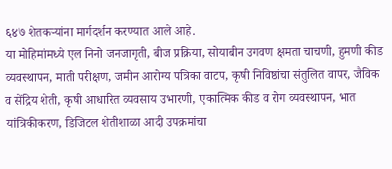६४७ शेतकऱ्यांना मार्गदर्शन करण्यात आले आहे.
या मोहिमांमध्ये एल निनो जनजागृती, बीज प्रक्रिया, सोयाबीन उगवण क्षमता चाचणी, हुमणी कीड व्यवस्थापन, माती परीक्षण, जमीन आरोग्य पत्रिका वाटप, कृषी निविष्ठांचा संतुलित वापर, जैविक व सेंद्रिय शेती, कृषी आधारित व्यवसाय उभारणी, एकात्मिक कीड व रोग व्यवस्थापन, भात यांत्रिकीकरण, डिजिटल शेतीशाळा आदी उपक्रमांचा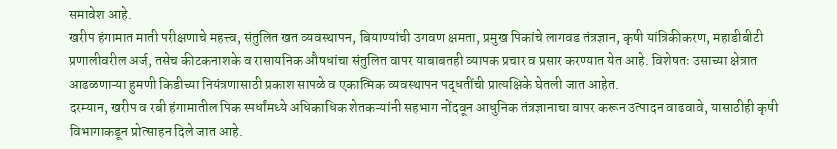समावेश आहे.
खरीप हंगामात माती परीक्षणाचे महत्त्व, संतुलित खत व्यवस्थापन, बियाण्यांची उगवण क्षमता, प्रमुख पिकांचे लागवड तंत्रज्ञान, कृषी यांत्रिकीकरण, महाडीबीटी प्रणालीवरील अर्ज, तसेच कीटकनाशके व रासायनिक औषधांचा संतुलित वापर याबाबतही व्यापक प्रचार व प्रसार करण्यात येत आहे. विशेषतः उसाच्या क्षेत्रात आढळणाऱ्या हुमणी किडीच्या नियंत्रणासाठी प्रकाश सापळे व एकात्मिक व्यवस्थापन पद्धतींची प्रात्यक्षिके घेतली जात आहेत.
दरम्यान, खरीप व रबी हंगामातील पिक स्पर्धांमध्ये अधिकाधिक शेतकऱ्यांनी सहभाग नोंदवून आधुनिक तंत्रज्ञानाचा वापर करून उत्पादन वाढवावे, यासाठीही कृषी विभागाकडून प्रोत्साहन दिले जात आहे.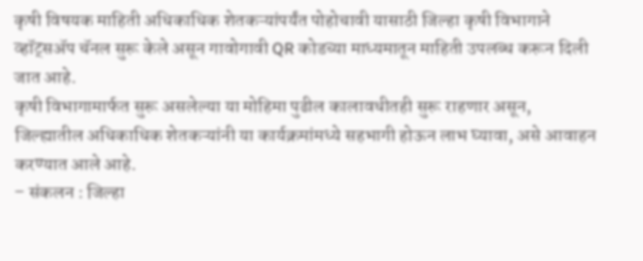कृषी विषयक माहिती अधिकाधिक शेतकऱ्यांपर्यंत पोहोचावी यासाठी जिल्हा कृषी विभागाने व्हॉट्सॲप चॅनल सुरू केले असून गावोगावी QR कोडच्या माध्यमातून माहिती उपलब्ध करून दिली जात आहे.
कृषी विभागामार्फत सुरू असलेल्या या मोहिमा पुढील कालावधीतही सुरू राहणार असून, जिल्ह्यातील अधिकाधिक शेतकऱ्यांनी या कार्यक्रमांमध्ये सहभागी होऊन लाभ घ्यावा, असे आवाहन करण्यात आले आहे.
– संकलन : जिल्हा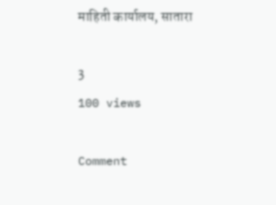माहिती कार्यालय, सातारा

3
100 views

Comment